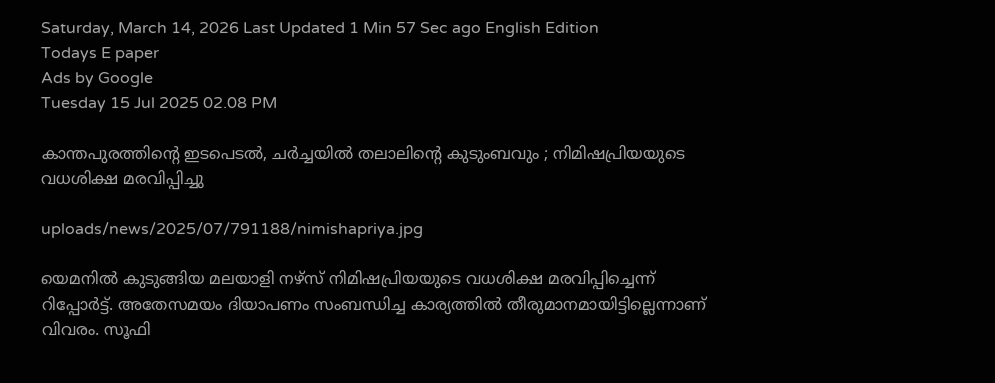Saturday, March 14, 2026 Last Updated 1 Min 57 Sec ago English Edition
Todays E paper
Ads by Google
Tuesday 15 Jul 2025 02.08 PM

കാന്തപുരത്തിന്റെ ഇടപെടല്‍, ചര്‍ച്ചയില്‍ തലാലിന്റെ കുടുംബവും ; നിമിഷപ്രിയയുടെ വധശിക്ഷ മരവിപ്പിച്ചു

uploads/news/2025/07/791188/nimishapriya.jpg

യെമനില്‍ കുടുങ്ങിയ മലയാളി നഴ്‌സ് നിമിഷപ്രിയയുടെ വധശിക്ഷ മരവിപ്പിച്ചെന്ന് റിപ്പോര്‍ട്ട്. അതേസമയം ദിയാപണം സംബന്ധിച്ച കാര്യത്തില്‍ തീരുമാനമായിട്ടില്ലെന്നാണ് വിവരം. സൂഫി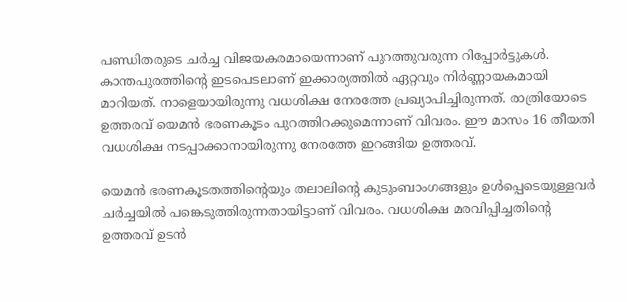പണ്ഡിതരുടെ ചര്‍ച്ച വിജയകരമായെന്നാണ് പുറത്തുവരുന്ന റിപ്പോര്‍ട്ടുകള്‍. കാന്തപുരത്തിന്റെ ഇടപെടലാണ് ഇക്കാര്യത്തില്‍ ഏറ്റവും നിര്‍ണ്ണായകമായി മാറിയത്. നാളെയായിരുന്നു വധശിക്ഷ നേരത്തേ പ്രഖ്യാപിച്ചിരുന്നത്. രാത്രിയോടെ ഉത്തരവ് യെമന്‍ ഭരണകൂടം പുറത്തിറക്കുമെന്നാണ് വിവരം. ഈ മാസം 16 തീയതി വധശിക്ഷ നടപ്പാക്കാനായിരുന്നു നേരത്തേ ഇറങ്ങിയ ഉത്തരവ്.

യെമന്‍ ഭരണകൂടതത്തിന്റെയും തലാലിന്റെ കുടുംബാംഗങ്ങളും ഉള്‍പ്പെടെയുള്ളവര്‍ ചര്‍ച്ചയില്‍ പങ്കെടുത്തിരുന്നതായിട്ടാണ് വിവരം. വധശിക്ഷ മരവിപ്പിച്ചതിന്റെ ഉത്തരവ് ഉടന്‍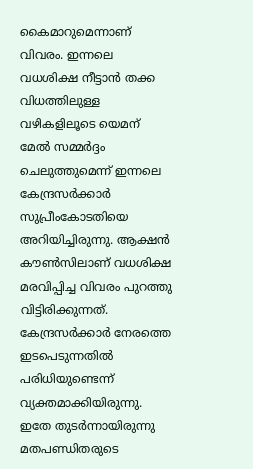കൈമാറുമെന്നാണ് വിവരം. ഇന്നലെ വധശിക്ഷ നീട്ടാന്‍ തക്ക വിധത്തിലുള്ള വഴികളിലൂടെ യെമന് മേല്‍ സമ്മര്‍ദ്ദം ചെലുത്തുമെന്ന് ഇന്നലെ കേന്ദ്രസര്‍ക്കാര്‍ സുപ്രീംകോടതിയെ അറിയിച്ചിരുന്നു. ആക്ഷന്‍ കൗണ്‍സിലാണ് വധശിക്ഷ മരവിപ്പിച്ച വിവരം പുറത്തു വിട്ടിരിക്കുന്നത്. കേന്ദ്രസര്‍ക്കാര്‍ നേരത്തെ ഇടപെടുന്നതില്‍ പരിധിയുണ്ടെന്ന് വ്യക്തമാക്കിയിരുന്നു. ഇതേ തുടര്‍ന്നായിരുന്നു മതപണ്ഡിതരുടെ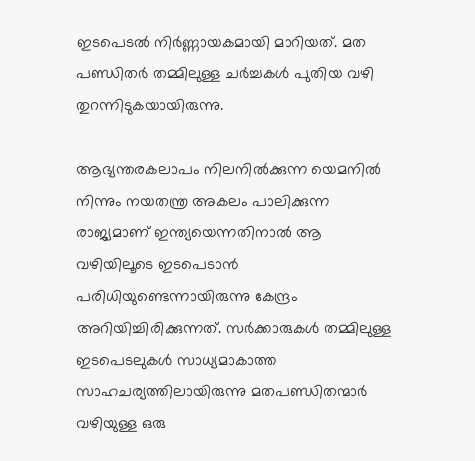ഇടപെടല്‍ നിര്‍ണ്ണായകമായി മാറിയത്. മത പണ്ഡിതര്‍ തമ്മിലുള്ള ചര്‍ച്ചകള്‍ പുതിയ വഴി തുറന്നിടുകയായിരുന്നു.

ആഭ്യന്തരകലാപം നിലനില്‍ക്കുന്ന യെമനില്‍ നിന്നും നയതന്ത്ര അകലം പാലിക്കുന്ന രാജ്യമാണ് ഇന്ത്യയെന്നതിനാല്‍ ആ വഴിയിലൂടെ ഇടപെടാന്‍ പരിധിയുണ്ടെന്നായിരുന്നു കേന്ദ്രം അറിയിച്ചിരിക്കുന്നത്. സര്‍ക്കാരുകള്‍ തമ്മിലുള്ള ഇടപെടലുകള്‍ സാധ്യമാകാത്ത സാഹചര്യത്തിലായിരുന്നു മതപണ്ഡിതന്മാര്‍ വഴിയുള്ള ഒരു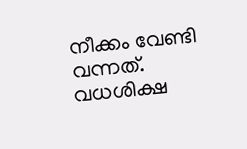നീക്കം വേണ്ടി വന്നത്. വധശിക്ഷ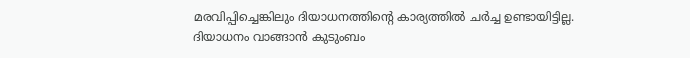മരവിപ്പിച്ചെങ്കിലും ദിയാധനത്തിന്റെ കാര്യത്തില്‍ ചര്‍ച്ച ഉണ്ടായിട്ടില്ല. ദിയാധനം വാങ്ങാന്‍ കുടുംബം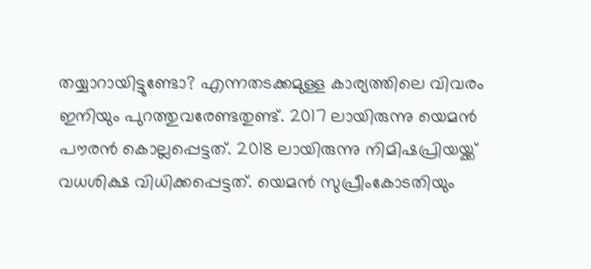തയ്യാറായിട്ടുണ്ടോ? എന്നതടക്കമുള്ള കാര്യത്തിലെ വിവരം ഇനിയും പുറത്തുവരേണ്ടതുണ്ട്. 2017 ലായിരുന്നു യെമന്‍ പൗരന്‍ കൊല്ലപ്പെട്ടത്. 2018 ലായിരുന്നു നിമിഷപ്രിയയ്ക്ക് വധശിക്ഷ വിധിക്കപ്പെട്ടത്. യെമന്‍ സുപ്രീംകോടതിയും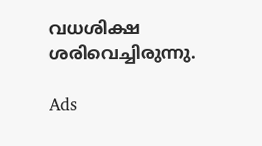വധശിക്ഷ ശരിവെച്ചിരുന്നു.

Ads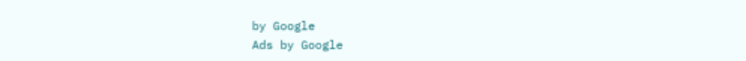by Google
Ads by Google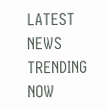LATEST NEWS
TRENDING NOW